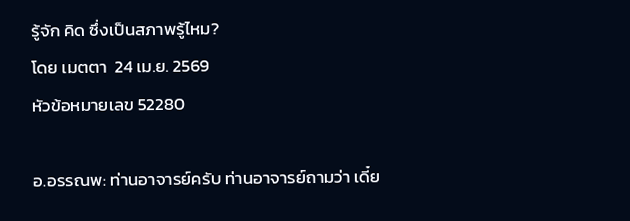รู้จัก คิด ซึ่งเป็นสภาพรู้ไหม?
โดย เมตตา  24 เม.ย. 2569
หัวข้อหมายเลข 52280

อ.อรรณพ: ท่านอาจารย์ครับ ท่านอาจารย์ถามว่า เดี๋ย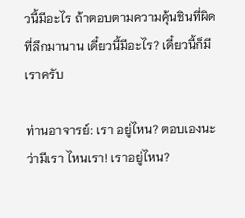วนี้มีอะไร ถ้าตอบตามความคุ้นชินที่ผิดที่ลึกมานาน เดี๋ยวนี้มีอะไร? เดี๋ยวนี้ก็มีเราครับ

ท่านอาจารย์: เรา อยู่ไหน? ตอบเองนะว่ามีเรา ไหนเรา! เราอยู่ไหน?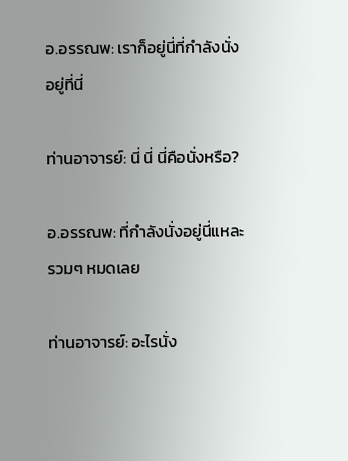อ.อรรณพ: เราก็อยู่นี่ที่กำลังนั่งอยู่ที่นี่

ท่านอาจารย์: นี่ นี่ นี่คือนั่งหรือ?

อ.อรรณพ: ที่กำลังนั่งอยู่นี่แหละ รวมๆ หมดเลย

ท่านอาจารย์: อะไรนั่ง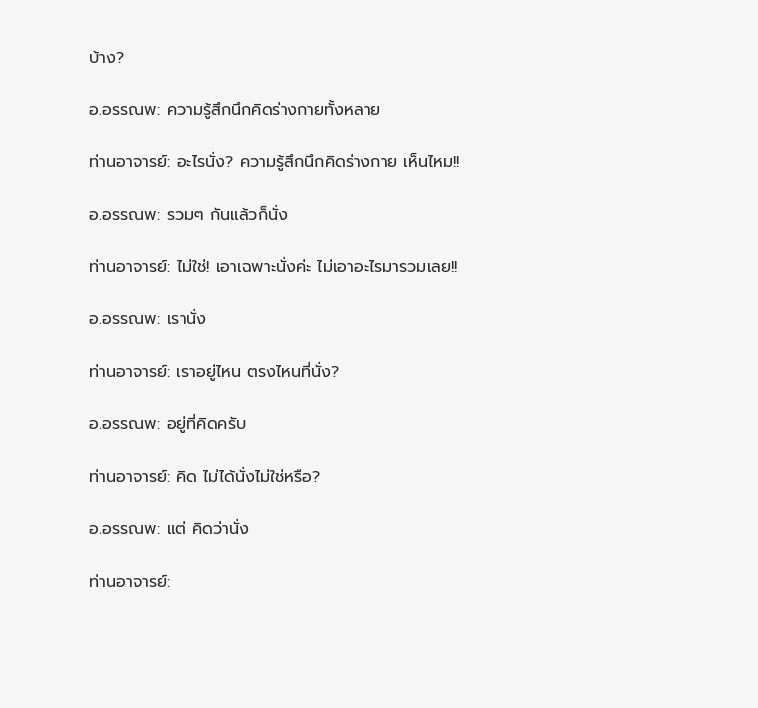บ้าง?

อ.อรรณพ: ความรู้สึกนึกคิดร่างกายทั้งหลาย

ท่านอาจารย์: อะไรนั่ง? ความรู้สึกนึกคิดร่างกาย เห็นไหม!!

อ.อรรณพ: รวมๆ กันแล้วก็นั่ง

ท่านอาจารย์: ไม่ใช่! เอาเฉพาะนั่งค่ะ ไม่เอาอะไรมารวมเลย!!

อ.อรรณพ: เรานั่ง

ท่านอาจารย์: เราอยู่ไหน ตรงไหนที่นั่ง?

อ.อรรณพ: อยู่ที่คิดครับ

ท่านอาจารย์: คิด ไม่ได้นั่งไม่ใช่หรือ?

อ.อรรณพ: แต่ คิดว่านั่ง

ท่านอาจารย์: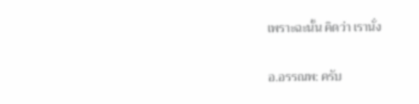เพราะฉะนั้น คิดว่า เรานั่ง

อ.อรรณพ: ครับ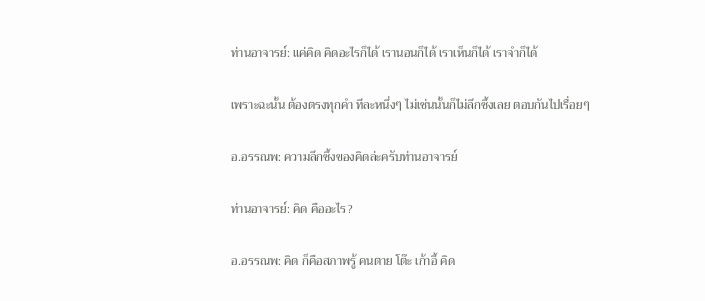ท่านอาจารย์: แค่คิด คิดอะไรก็ได้ เรานอนก็ได้ เราเห็นก็ได้ เราจำก็ได้

เพราะฉะนั้น ต้องตรงทุกคำ ทีละหนึ่งๆ ไม่เช่นนั้นก็ไม่ลึกซึ้งเลย ตอบกันไปเรื่อยๆ

อ.อรรณพ: ความลึกซึ้งของคิดล่ะครับท่านอาจารย์

ท่านอาจารย์: คิด คืออะไร?

อ.อรรณพ: คิด ก็คือสภาพรู้ คนตาย โต๊ะ เก้าอี้ คิด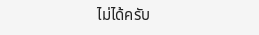ไม่ได้ครับ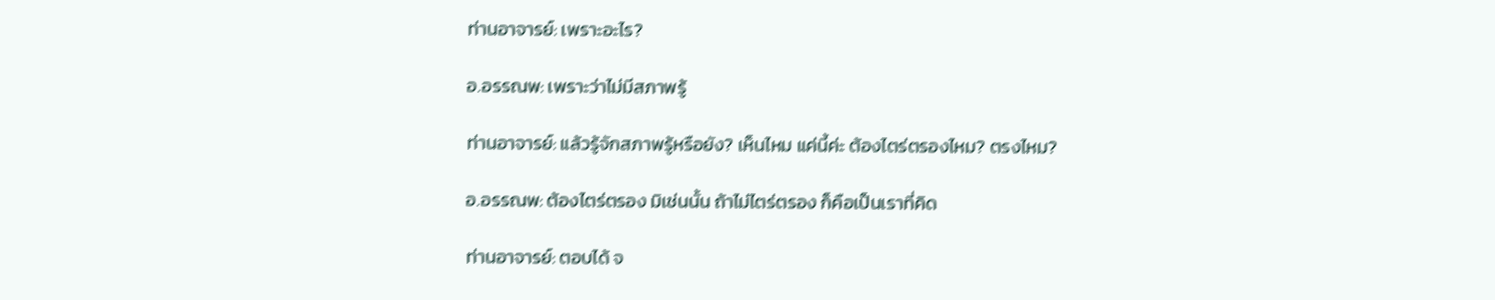ท่านอาจารย์: เพราะอะไร?

อ.อรรณพ: เพราะว่าไม่มีสภาพรู้

ท่านอาจารย์: แล้วรู้จักสภาพรู้หรือยัง? เห็นไหม แค่นี้ค่ะ ต้องไตร่ตรองไหม? ตรงไหม?

อ.อรรณพ: ต้องไตร่ตรอง มิเช่นนั้น ถ้าไม่ไตร่ตรอง ก็คือเป็นเราที่คิด

ท่านอาจารย์: ตอบได้ จ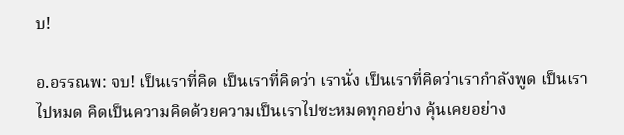บ!

อ.อรรณพ: จบ! เป็นเราที่คิด เป็นเราที่คิดว่า เรานั่ง เป็นเราที่คิดว่าเรากำลังพูด เป็นเราไปหมด คิดเป็นความคิดด้วยความเป็นเราไปซะหมดทุกอย่าง คุ้นเคยอย่าง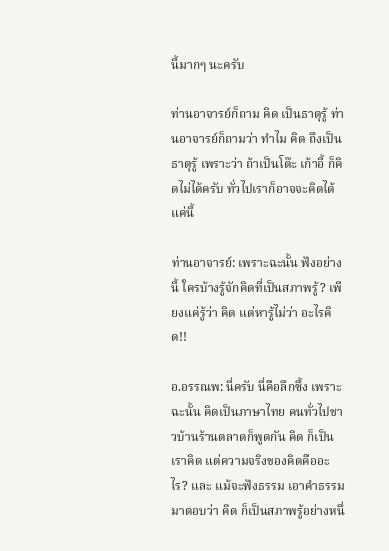นี้มากๆ นะครับ

ท่านอาจารย์ก็ถาม คิด เป็นธาตุรู้ ท่านอาจารย์ก็ถามว่า ทำไม คิด ถึงเป็นธาตุรู้ เพราะว่า ถ้าเป็นโต๊ะ เก้าอี้ ก็คิดไม่ได้ครับ ทั่วไปเราก็อาจจะคิดได้แค่นี้

ท่านอาจารย์: เพราะฉะนั้น ฟังอย่างนี้ ใครบ้างรู้จักคิดที่เป็นสภาพรู้? เพียงแค่รู้ว่า คิด แต่หารู้ไม่ว่า อะไรคิด!!

อ.อรรณพ: นี่ครับ นี่คือลึกซึ้ง เพราะฉะนั้น คิดเป็นภาษาไทย คนทั่วไปชาวบ้านร้านตลาดก็พูดกัน คิด ก็เป็นเราคิด แต่ความจริงของคิดคืออะไร? และ แม้จะฟังธรรม เอาคำธรรมมาตอบว่า คิด ก็เป็นสภาพรู้อย่างหนึ่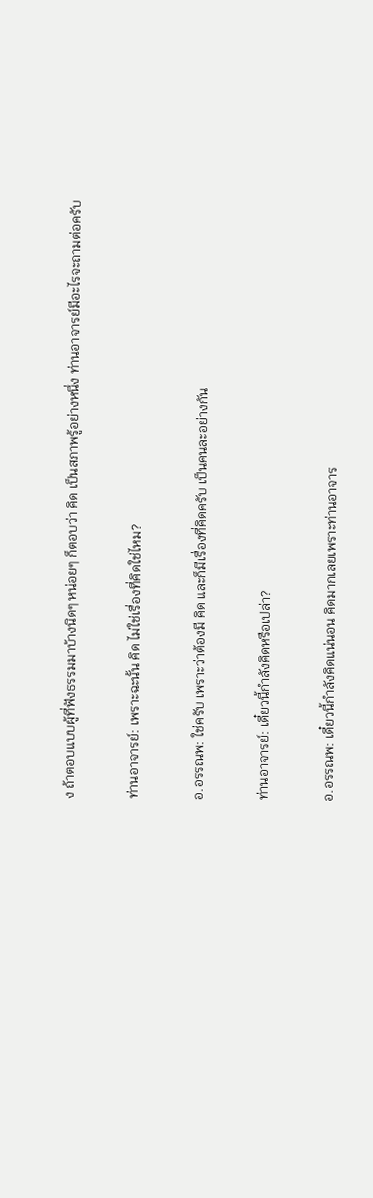ง ถ้าตอบแบบผู้ที่ฟังธรรมมาบ้างนิดๆ หน่อยๆ ก็ตอบว่า คิด เป็นสภาพรู้อย่างหนึ่ง ท่านอาจารย์มีอะไรจะถามต่อครับ

ท่านอาจารย์: เพราะฉะนั้น คิด ไม่ใช่เรื่องที่คิดใช่ไหม?

อ.อรรณพ: ใช่ครับ เพราะว่าต้องมี คิด และก็มีเรื่องที่คิดครับ เป็นคนละอย่างกัน

ท่านอาจารย์: เดี๋ยวนี้กำลังคิดหรือเปล่า?

อ.อรรณพ: เดี๋ยวนี้กำลังคิดแน่นอน คิดมากเลยเพราะท่านอาจาร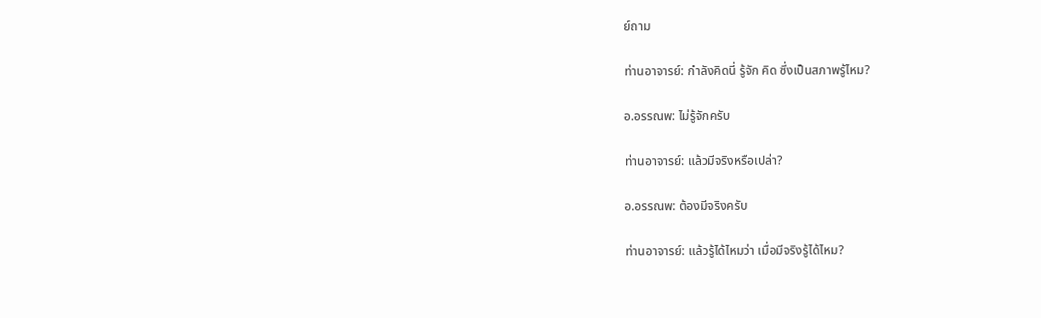ย์ถาม

ท่านอาจารย์: กำลังคิดนี่ รู้จัก คิด ซึ่งเป็นสภาพรู้ไหม?

อ.อรรณพ: ไม่รู้จักครับ

ท่านอาจารย์: แล้วมีจริงหรือเปล่า?

อ.อรรณพ: ต้องมีจริงครับ

ท่านอาจารย์: แล้วรู้ได้ไหมว่า เมื่อมีจริงรู้ได้ไหม?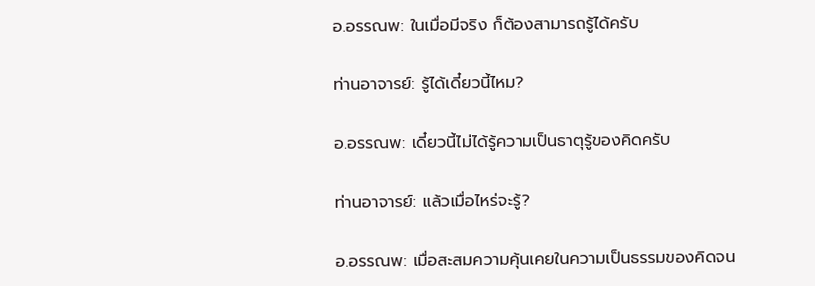อ.อรรณพ: ในเมื่อมีจริง ก็ต้องสามารถรู้ได้ครับ

ท่านอาจารย์: รู้ได้เดี๋ยวนี้ไหม?

อ.อรรณพ: เดี๋ยวนี้ไม่ได้รู้ความเป็นธาตุรู้ของคิดครับ

ท่านอาจารย์: แล้วเมื่อไหร่จะรู้?

อ.อรรณพ: เมื่อสะสมความคุ้นเคยในความเป็นธรรมของคิดจน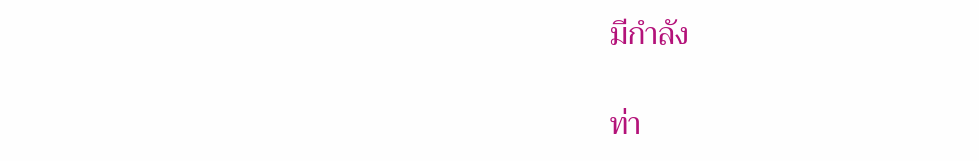มีกำลัง

ท่า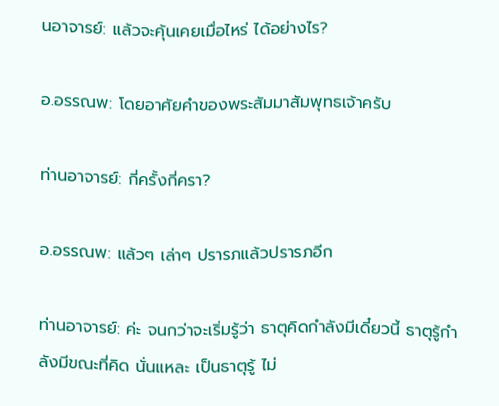นอาจารย์: แล้วจะคุ้นเคยเมื่อไหร่ ได้อย่างไร?

อ.อรรณพ: โดยอาศัยคำของพระสัมมาสัมพุทธเจ้าครับ

ท่านอาจารย์: กี่ครั้งกี่ครา?

อ.อรรณพ: แล้วๆ เล่าๆ ปรารภแล้วปรารภอีก

ท่านอาจารย์: ค่ะ จนกว่าจะเริ่มรู้ว่า ธาตุคิดกำลังมีเดี๋ยวนี้ ธาตุรู้กำลังมีขณะที่คิด นั่นแหละ เป็นธาตุรู้ ไม่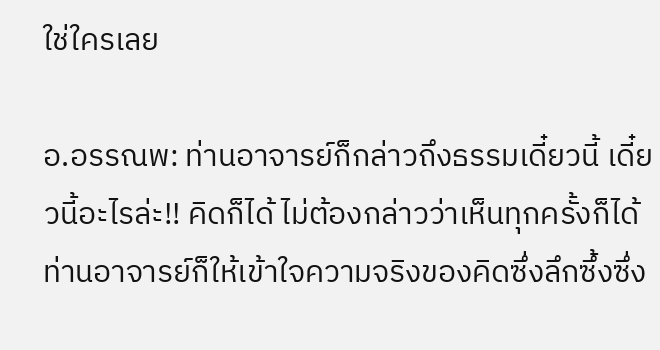ใช่ใครเลย

อ.อรรณพ: ท่านอาจารย์ก็กล่าวถึงธรรมเดี๋ยวนี้ เดี๋ยวนี้อะไรล่ะ!! คิดก็ได้ ไม่ต้องกล่าวว่าเห็นทุกครั้งก็ได้ ท่านอาจารย์ก็ให้เข้าใจความจริงของคิดซึ่งลึกซึ้งซึ่ง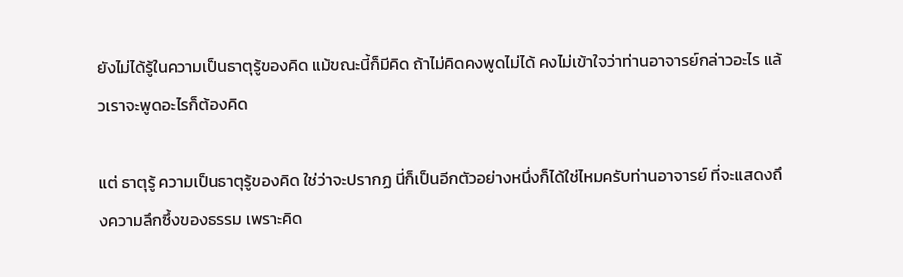ยังไม่ได้รู้ในความเป็นธาตุรู้ของคิด แม้ขณะนี้ก็มีคิด ถ้าไม่คิดคงพูดไม่ได้ คงไม่เข้าใจว่าท่านอาจารย์กล่าวอะไร แล้วเราจะพูดอะไรก็ต้องคิด

แต่ ธาตุรู้ ความเป็นธาตุรู้ของคิด ใช่ว่าจะปรากฏ นี่ก็เป็นอีกตัวอย่างหนึ่งก็ได้ใช่ไหมครับท่านอาจารย์ ที่จะแสดงถึงความลึกซึ้งของธรรม เพราะคิด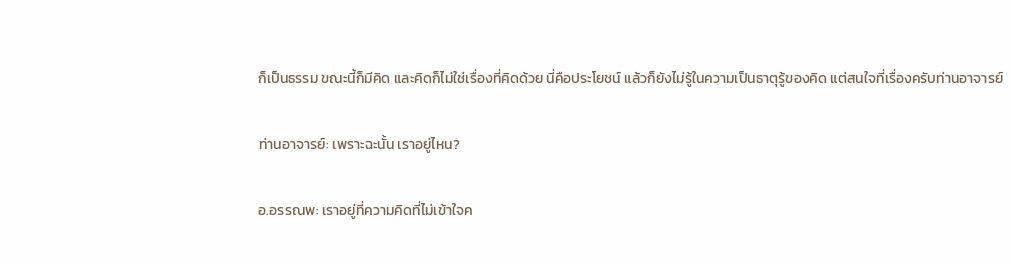ก็เป็นธรรม ขณะนี้ก็มีคิด และคิดก็ไม่ใช่เรื่องที่คิดด้วย นี่คือประโยชน์ แล้วก็ยังไม่รู้ในความเป็นธาตุรู้ของคิด แต่สนใจที่เรื่องครับท่านอาจารย์

ท่านอาจารย์: เพราะฉะนั้น เราอยู่ไหน?

อ.อรรณพ: เราอยู่ที่ความคิดที่ไม่เข้าใจค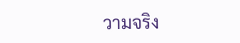วามจริง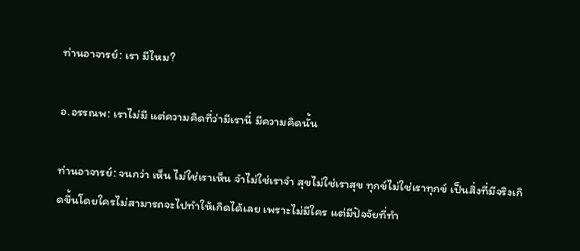ท่านอาจารย์: เรา มีไหม?

อ.อรรณพ: เราไม่มี แต่ความคิดที่ว่ามีเรานี่ มีความคิดนั้น

ท่านอาจารย์: จนกว่า เห็น ไม่ใช่เราเห็น จำไม่ใช่เราจำ สุขไม่ใช่เราสุข ทุกข์ไม่ใช่เราทุกข์ เป็นสิ่งที่มีจริงเกิดขึ้นโดยใครไม่สามารถจะไปทำให้เกิดได้เลย เพราะไม่มีใคร แต่มีปัจจัยที่ทำ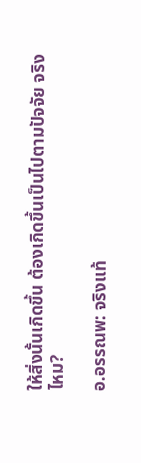ให้สิ่งนั้นเกิดขึ้น ต้องเกิดขึ้นเป็นไปตามปัจจัย จริงไหม?

อ.อรรณพ: จริงแท้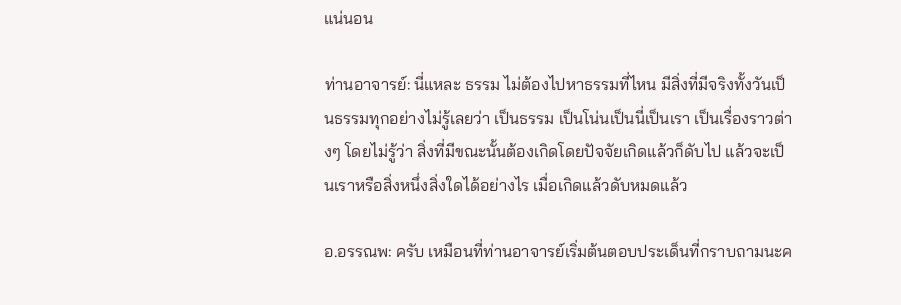แน่นอน

ท่านอาจารย์: นี่แหละ ธรรม ไม่ต้องไปหาธรรมที่ไหน มีสิ่งที่มีจริงทั้งวันเป็นธรรมทุกอย่างไม่รู้เลยว่า เป็นธรรม เป็นโน่นเป็นนี่เป็นเรา เป็นเรื่องราวต่างๆ โดยไม่รู้ว่า สิ่งที่มีขณะนั้นต้องเกิดโดยปัจจัยเกิดแล้วก็ดับไป แล้วจะเป็นเราหรือสิ่งหนึ่งสิ่งใดได้อย่างไร เมื่อเกิดแล้วดับหมดแล้ว

อ.อรรณพ: ครับ เหมือนที่ท่านอาจารย์เริ่มต้นตอบประเด็นที่กราบถามนะค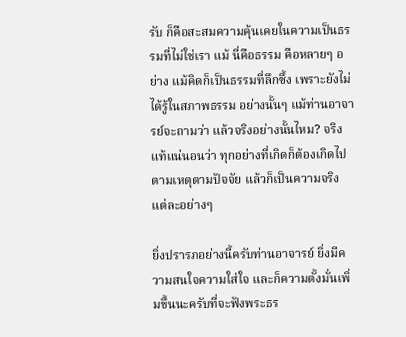รับ ก็คือสะสมความคุ้นเคยในความเป็นธรรมที่ไม่ใช่เรา แม้ นี่คือธรรม คือหลายๆ อย่าง แม้คิดก็เป็นธรรมที่ลึกซึ้ง เพราะยังไม่ได้รู้ในสภาพธรรม อย่างนั้นๆ แม้ท่านอาจารย์จะถามว่า แล้วจริงอย่างนั้นไหม? จริงแท้แน่นอนว่า ทุกอย่างที่เกิดก็ต้องเกิดไปตามเหตุตามปัจจัย แล้วก็เป็นความจริง แต่ละอย่างๆ

ยิ่งปรารภอย่างนี้ครับท่านอาจารย์ ยิ่งมีความสนใจความใส่ใจ และก็ความตั้งมั่นเพิ่มขึ้นนะครับที่จะฟังพระธร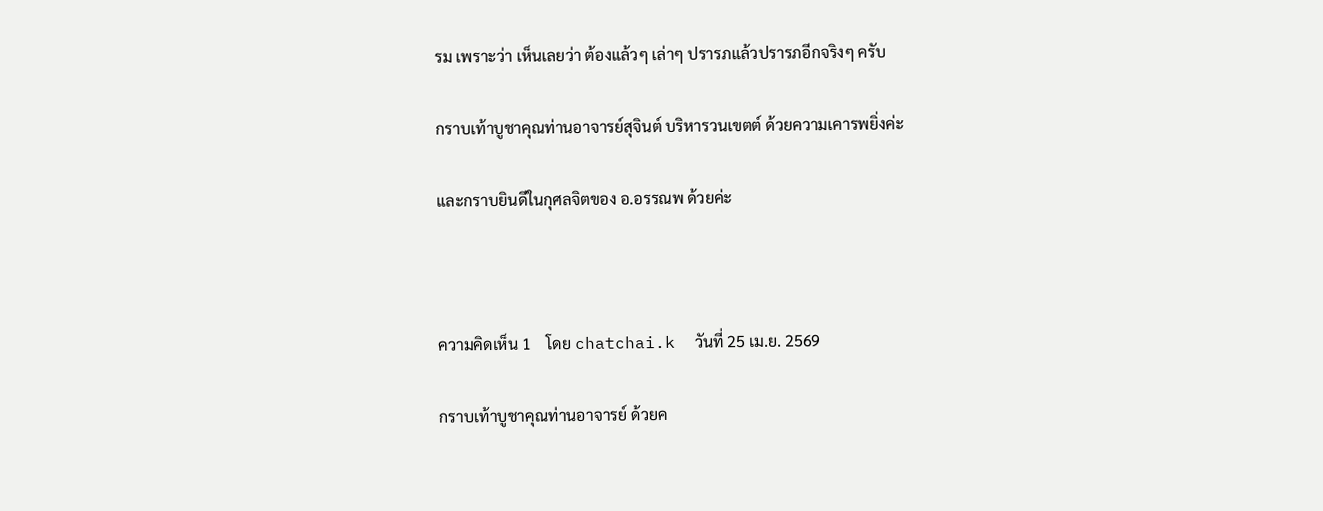รม เพราะว่า เห็นเลยว่า ต้องแล้วๆ เล่าๆ ปรารภแล้วปรารภอีกจริงๆ ครับ

กราบเท้าบูชาคุณท่านอาจารย์สุจินต์ บริหารวนเขตต์ ด้วยความเคารพยิ่งค่ะ

และกราบยินดีในกุศลจิตของ อ.อรรณพ ด้วยค่ะ



ความคิดเห็น 1    โดย chatchai.k  วันที่ 25 เม.ย. 2569

กราบเท้าบูชาคุณท่านอาจารย์ ด้วยค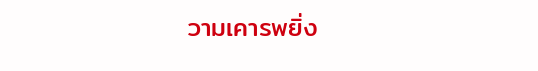วามเคารพยิ่ง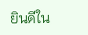ยินดีใน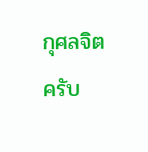กุศลจิตครับ